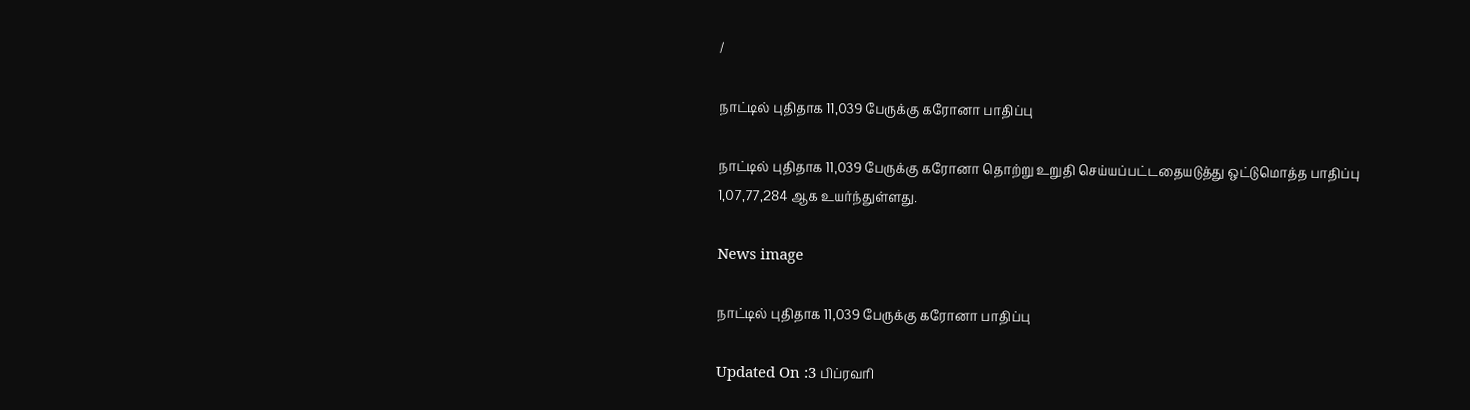/

நாட்டில் புதிதாக 11,039 பேருக்கு கரோனா பாதிப்பு

நாட்டில் புதிதாக 11,039 பேருக்கு கரோனா தொற்று உறுதி செய்யப்பட்டதையடுத்து ஒட்டுமொத்த பாதிப்பு 1,07,77,284 ஆக உயர்ந்துள்ளது.

News image

நாட்டில் புதிதாக 11,039 பேருக்கு கரோனா பாதிப்பு

Updated On :3 பிப்ரவரி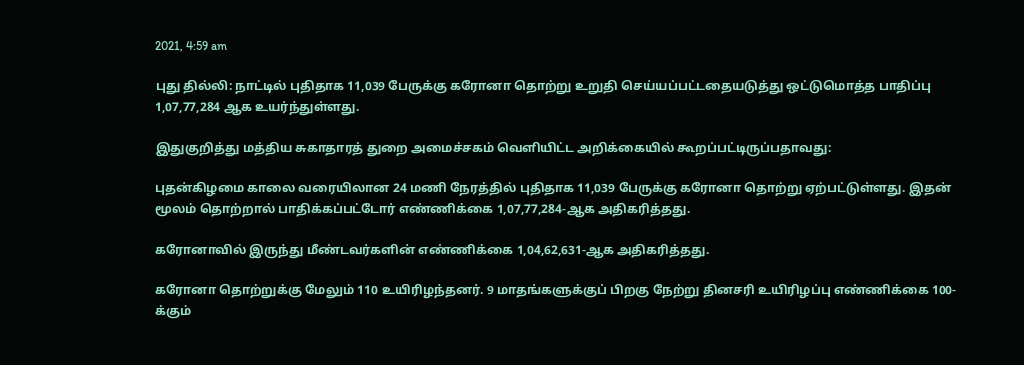2021, 4:59 am

புது தில்லி: நாட்டில் புதிதாக 11,039 பேருக்கு கரோனா தொற்று உறுதி செய்யப்பட்டதையடுத்து ஒட்டுமொத்த பாதிப்பு 1,07,77,284 ஆக உயர்ந்துள்ளது.

இதுகுறித்து மத்திய சுகாதாரத் துறை அமைச்சகம் வெளியிட்ட அறிக்கையில் கூறப்பட்டிருப்பதாவது:

புதன்கிழமை காலை வரையிலான 24 மணி நேரத்தில் புதிதாக 11,039 பேருக்கு கரோனா தொற்று ஏற்பட்டுள்ளது. இதன் மூலம் தொற்றால் பாதிக்கப்பட்டோர் எண்ணிக்கை 1,07,77,284-ஆக அதிகரித்தது.

கரோனாவில் இருந்து மீண்டவர்களின் எண்ணிக்கை 1,04,62,631-ஆக அதிகரித்தது.

கரோனா தொற்றுக்கு மேலும் 110 உயிரிழந்தனர். 9 மாதங்களுக்குப் பிறகு நேற்று தினசரி உயிரிழப்பு எண்ணிக்கை 100-க்கும்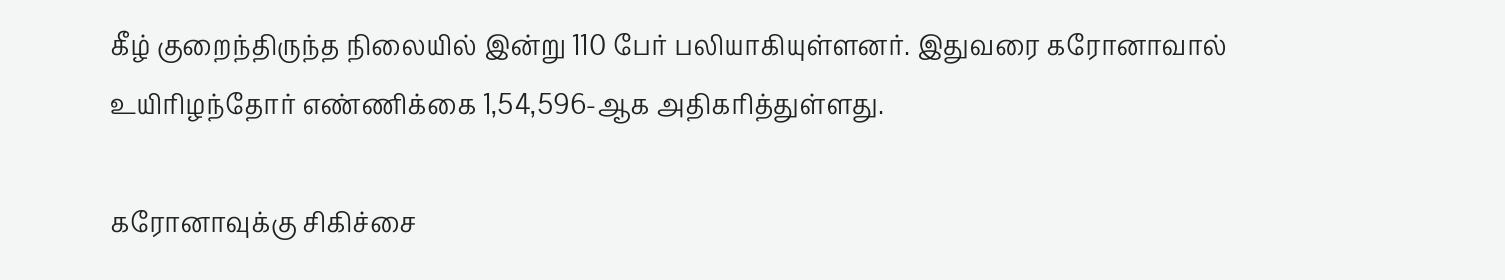கீழ் குறைந்திருந்த நிலையில் இன்று 110 பேர் பலியாகியுள்ளனர். இதுவரை கரோனாவால் உயிரிழந்தோர் எண்ணிக்கை 1,54,596-ஆக அதிகரித்துள்ளது.

கரோனாவுக்கு சிகிச்சை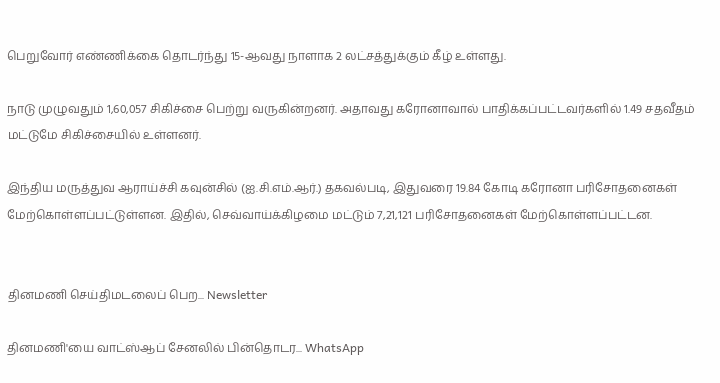பெறுவோர் எண்ணிக்கை தொடர்ந்து 15-ஆவது நாளாக 2 லட்சத்துக்கும் கீழ் உள்ளது.

நாடு முழுவதும் 1,60,057 சிகிச்சை பெற்று வருகின்றனர். அதாவது கரோனாவால் பாதிக்கப்பட்டவர்களில் 1.49 சதவீதம் மட்டுமே சிகிச்சையில் உள்ளனர்.

இந்திய மருத்துவ ஆராய்ச்சி கவுன்சில் (ஐ.சி.எம்.ஆர்.) தகவல்படி, இதுவரை 19.84 கோடி கரோனா பரிசோதனைகள் மேற்கொள்ளப்பட்டுள்ளன. இதில், செவ்வாய்க்கிழமை மட்டும் 7,21,121 பரிசோதனைகள் மேற்கொள்ளப்பட்டன.


தினமணி செய்திமடலைப் பெற... Newsletter

தினமணி'யை வாட்ஸ்ஆப் சேனலில் பின்தொடர... WhatsApp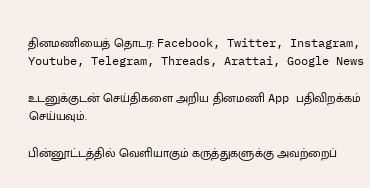தினமணியைத் தொடர: Facebook, Twitter, Instagram, Youtube, Telegram, Threads, Arattai, Google News

உடனுக்குடன் செய்திகளை அறிய தினமணி App பதிவிறக்கம் செய்யவும்.

பின்னூட்டத்தில் வெளியாகும் கருத்துகளுக்கு அவற்றைப்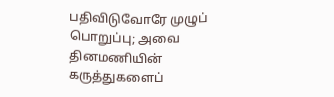பதிவிடுவோரே முழுப் பொறுப்பு; அவை தினமணியின் கருத்துகளைப்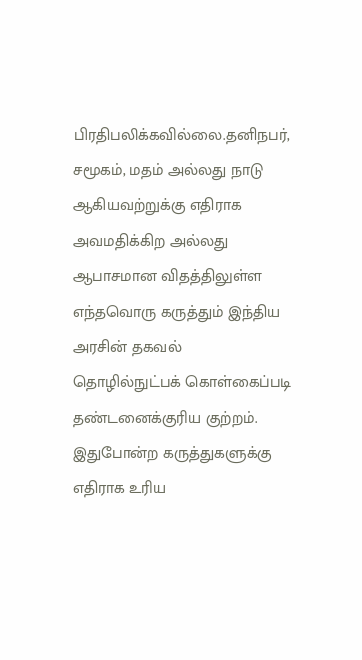பிரதிபலிக்கவில்லை.தனிநபர், சமூகம், மதம் அல்லது நாடு ஆகியவற்றுக்கு எதிராக அவமதிக்கிற அல்லது ஆபாசமான விதத்திலுள்ள எந்தவொரு கருத்தும் இந்திய அரசின் தகவல் தொழில்நுட்பக் கொள்கைப்படி தண்டனைக்குரிய குற்றம். இதுபோன்ற கருத்துகளுக்கு எதிராக உரிய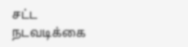சட்ட நடவடிக்கை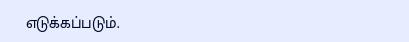எடுக்கப்படும்.